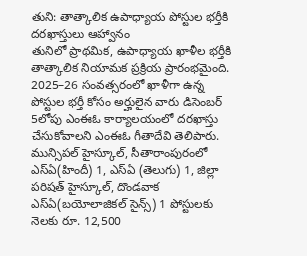తుని: తాత్కాలిక ఉపాధ్యాయ పోస్టుల భర్తీకి దరఖాస్తులు ఆహ్వానం
తునిలో ప్రాథమిక, ఉపాధ్యాయ ఖాళీల భర్తీకి తాత్కాలిక నియామక ప్రక్రియ ప్రారంభమైంది. 2025–26 సంవత్సరంలో ఖాళీగా ఉన్న పోస్టుల భర్తీ కోసం అర్హులైన వారు డిసెంబర్ 5లోపు ఎంఈఓ కార్యాలయంలో దరఖాస్తు చేసుకోవాలని ఎంఈఓ గీతాదేవి తెలిపారు. మున్సిపల్ హైస్కూల్, సీతారాంపురంలో ఎస్ఏ(హిందీ) 1, ఎస్ఏ (తెలుగు) 1, జిల్లా పరిషత్ హైస్కూల్, దొండవాక ఎస్ఏ(బయోలాజికల్ సైన్స్) 1 పోస్టులకు నెలకు రూ. 12,500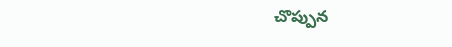చొప్పున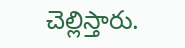చెల్లిస్తారు.